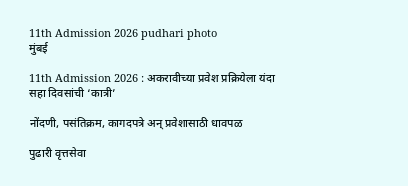11th Admission 2026 pudhari photo
मुंबई

11th Admission 2026 : अकरावीच्या प्रवेश प्रक्रियेला यंदा सहा दिवसांची ‌‘कात्री‌’

नोंदणी, पसंतिक्रम, कागदपत्रे अन्‌‍ प्रवेशासाठी धावपळ

पुढारी वृत्तसेवा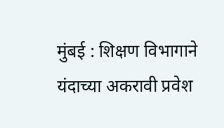मुंबई : शिक्षण विभागाने यंदाच्या अकरावी प्रवेश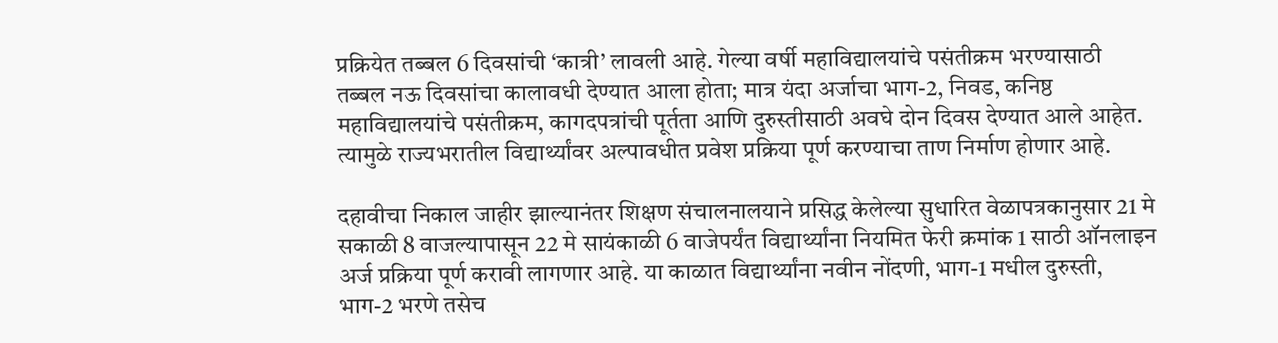प्रक्रियेत तब्बल 6 दिवसांची ‌‘कात्री‌’ लावली आहे. गेल्या वर्षी महाविद्यालयांचे पसंतीक्रम भरण्यासाठी तब्बल नऊ दिवसांचा कालावधी देण्यात आला होता; मात्र यंदा अर्जाचा भाग-2, निवड, कनिष्ठ महाविद्यालयांचे पसंतीक्रम, कागदपत्रांची पूर्तता आणि दुरुस्तीसाठी अवघे दोन दिवस देण्यात आले आहेत. त्यामुळे राज्यभरातील विद्यार्थ्यांवर अल्पावधीत प्रवेश प्रक्रिया पूर्ण करण्याचा ताण निर्माण होणार आहे.

दहावीचा निकाल जाहीर झाल्यानंतर शिक्षण संचालनालयाने प्रसिद्ध केलेल्या सुधारित वेळापत्रकानुसार 21 मे सकाळी 8 वाजल्यापासून 22 मे सायंकाळी 6 वाजेपर्यंत विद्यार्थ्यांना नियमित फेरी क्रमांक 1 साठी ऑनलाइन अर्ज प्रक्रिया पूर्ण करावी लागणार आहे. या काळात विद्यार्थ्यांना नवीन नोंदणी, भाग-1 मधील दुरुस्ती, भाग-2 भरणे तसेच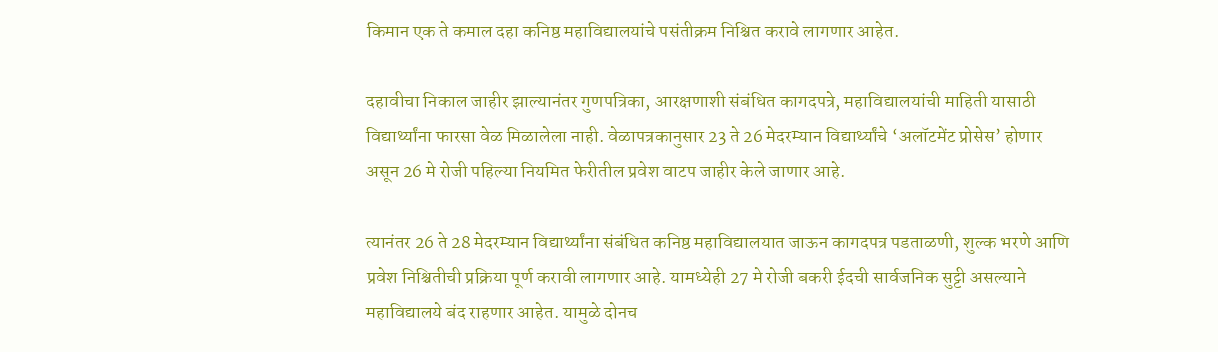किमान एक ते कमाल दहा कनिष्ठ महाविद्यालयांचे पसंतीक्रम निश्चित करावे लागणार आहेत.

दहावीचा निकाल जाहीर झाल्यानंतर गुणपत्रिका, आरक्षणाशी संबंधित कागदपत्रे, महाविद्यालयांची माहिती यासाठी विद्यार्थ्यांना फारसा वेळ मिळालेला नाही. वेळापत्रकानुसार 23 ते 26 मेदरम्यान विद्यार्थ्यांचे ‌‘अलॉटमेंट प्रोसेस‌’ होणार असून 26 मे रोजी पहिल्या नियमित फेरीतील प्रवेश वाटप जाहीर केले जाणार आहे.

त्यानंतर 26 ते 28 मेदरम्यान विद्यार्थ्यांना संबंधित कनिष्ठ महाविद्यालयात जाऊन कागदपत्र पडताळणी, शुल्क भरणे आणि प्रवेश निश्चितीची प्रक्रिया पूर्ण करावी लागणार आहे. यामध्येही 27 मे रोजी बकरी ईदची सार्वजनिक सुट्टी असल्याने महाविद्यालये बंद राहणार आहेत. यामुळे दोनच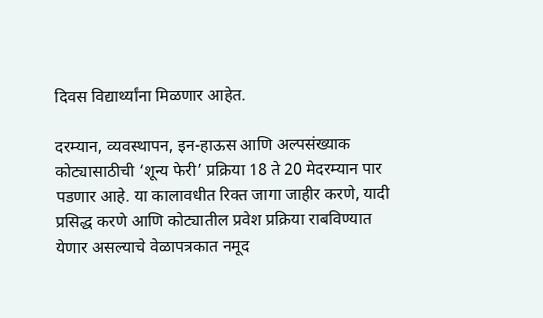दिवस विद्यार्थ्यांना मिळणार आहेत.

दरम्यान, व्यवस्थापन, इन-हाऊस आणि अल्पसंख्याक कोट्यासाठीची ‌‘शून्य फेरी‌’ प्रक्रिया 18 ते 20 मेदरम्यान पार पडणार आहे. या कालावधीत रिक्त जागा जाहीर करणे, यादी प्रसिद्ध करणे आणि कोट्यातील प्रवेश प्रक्रिया राबविण्यात येणार असल्याचे वेळापत्रकात नमूद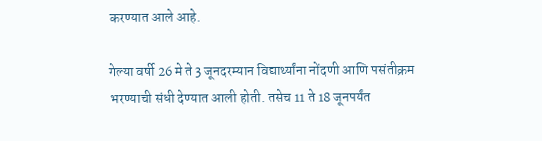करण्यात आले आहे.

गेल्या वर्षी 26 मे ते 3 जूनदरम्यान विद्यार्थ्यांना नोंदणी आणि पसंतीक्रम भरण्याची संधी देण्यात आली होती. तसेच 11 ते 18 जूनपर्यंत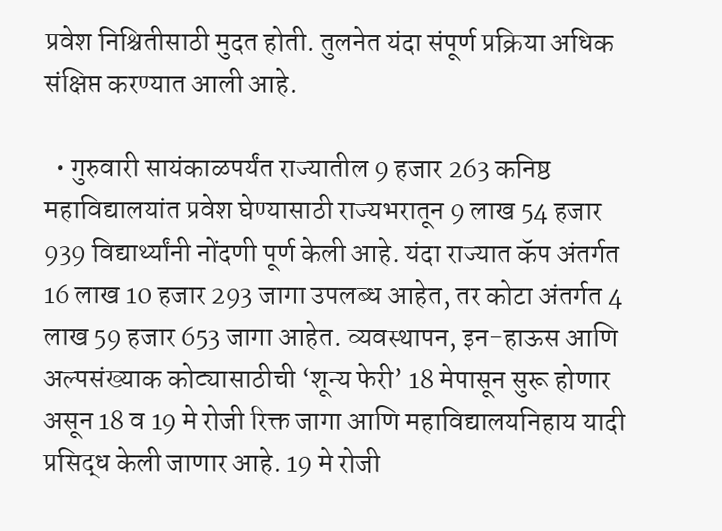प्रवेश निश्चितीसाठी मुदत होती. तुलनेत यंदा संपूर्ण प्रक्रिया अधिक संक्षिप्त करण्यात आली आहे.

  • गुरुवारी सायंकाळपर्यंत राज्यातील 9 हजार 263 कनिष्ठ महाविद्यालयांत प्रवेश घेण्यासाठी राज्यभरातून 9 लाख 54 हजार 939 विद्यार्थ्यांनी नोंदणी पूर्ण केली आहे. यंदा राज्यात कॅप अंतर्गत 16 लाख 10 हजार 293 जागा उपलब्ध आहेत, तर कोटा अंतर्गत 4 लाख 59 हजार 653 जागा आहेत. व्यवस्थापन, इन-हाऊस आणि अल्पसंख्याक कोट्यासाठीची ‌‘शून्य फेरी‌’ 18 मेपासून सुरू होणार असून 18 व 19 मे रोजी रिक्त जागा आणि महाविद्यालयनिहाय यादी प्रसिद्ध केली जाणार आहे. 19 मे रोजी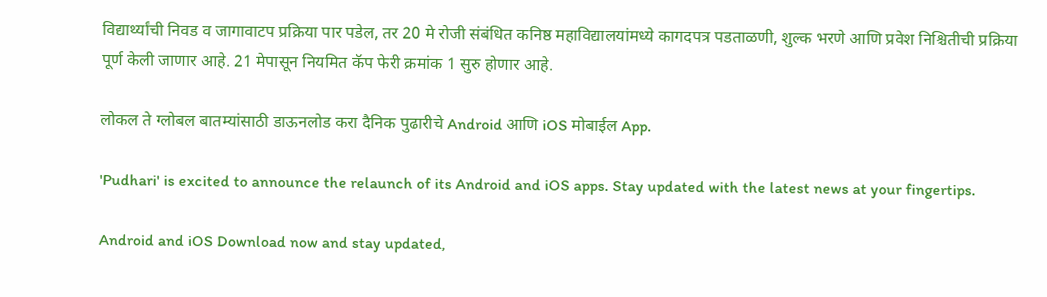विद्यार्थ्यांची निवड व जागावाटप प्रक्रिया पार पडेल, तर 20 मे रोजी संबंधित कनिष्ठ महाविद्यालयांमध्ये कागदपत्र पडताळणी, शुल्क भरणे आणि प्रवेश निश्चितीची प्रक्रिया पूर्ण केली जाणार आहे. 21 मेपासून नियमित कॅप फेरी क्रमांक 1 सुरु होणार आहे.

लोकल ते ग्लोबल बातम्यांसाठी डाऊनलोड करा दैनिक पुढारीचे Android आणि iOS मोबाईल App.

'Pudhari' is excited to announce the relaunch of its Android and iOS apps. Stay updated with the latest news at your fingertips.

Android and iOS Download now and stay updated,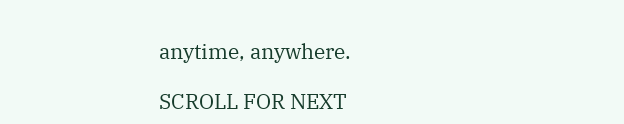anytime, anywhere.

SCROLL FOR NEXT